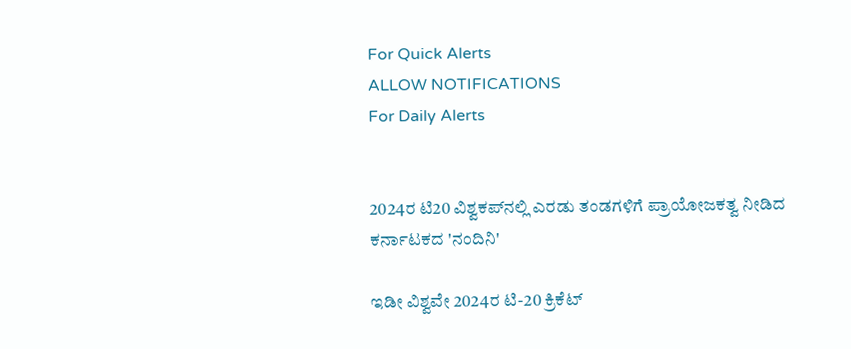For Quick Alerts
ALLOW NOTIFICATIONS
For Daily Alerts


2024ರ ಟಿ20 ವಿಶ್ವಕಪ್‌ನಲ್ಲಿ ಎರಡು ತಂಡಗಳಿಗೆ ಪ್ರಾಯೋಜಕತ್ವ ನೀಡಿದ ಕರ್ನಾಟಕದ 'ನಂದಿನಿ'

ಇಡೀ ವಿಶ್ವವೇ 2024ರ ಟಿ-20 ಕ್ರಿಕೆಟ್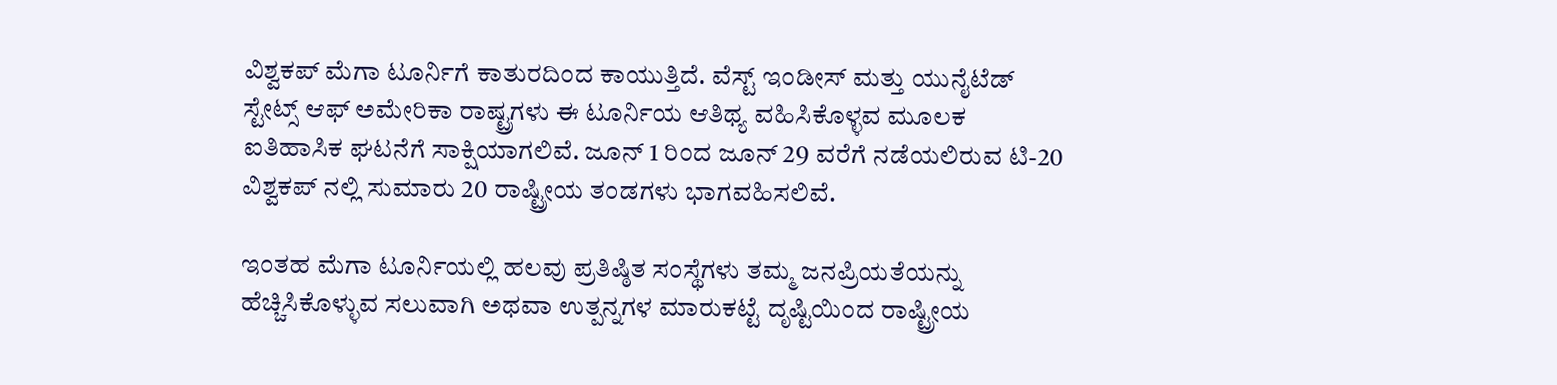ವಿಶ್ವಕಪ್‌ ಮೆಗಾ ಟೂರ್ನಿಗೆ ಕಾತುರದಿಂದ ಕಾಯುತ್ತಿದೆ. ವೆಸ್ಟ್‌ ಇಂಡೀಸ್‌ ಮತ್ತು ಯುನೈಟೆಡ್‌ ಸ್ಟೇಟ್ಸ್‌ ಆಫ್‌ ಅಮೇರಿಕಾ ರಾಷ್ಟ್ರಗಳು ಈ ಟೂರ್ನಿಯ ಆತಿಥ್ಯ ವಹಿಸಿಕೊಳ್ಳವ ಮೂಲಕ ಐತಿಹಾಸಿಕ ಘಟನೆಗೆ ಸಾಕ್ಷಿಯಾಗಲಿವೆ. ಜೂನ್‌ 1 ರಿಂದ ಜೂನ್‌ 29 ವರೆಗೆ ನಡೆಯಲಿರುವ ಟಿ-20 ವಿಶ್ವಕಪ್‌ ನಲ್ಲಿ ಸುಮಾರು 20 ರಾಷ್ಟ್ರೀಯ ತಂಡಗಳು ಭಾಗವಹಿಸಲಿವೆ.

ಇಂತಹ ಮೆಗಾ ಟೂರ್ನಿಯಲ್ಲಿ ಹಲವು ಪ್ರತಿಷ್ಠಿತ ಸಂಸ್ಥೆಗಳು ತಮ್ಮ ಜನಪ್ರಿಯತೆಯನ್ನು ಹೆಚ್ಚಿಸಿಕೊಳ್ಳುವ ಸಲುವಾಗಿ ಅಥವಾ ಉತ್ಪನ್ನಗಳ ಮಾರುಕಟ್ಟೆ ದೃಷ್ಟಿಯಿಂದ ರಾಷ್ಟ್ರೀಯ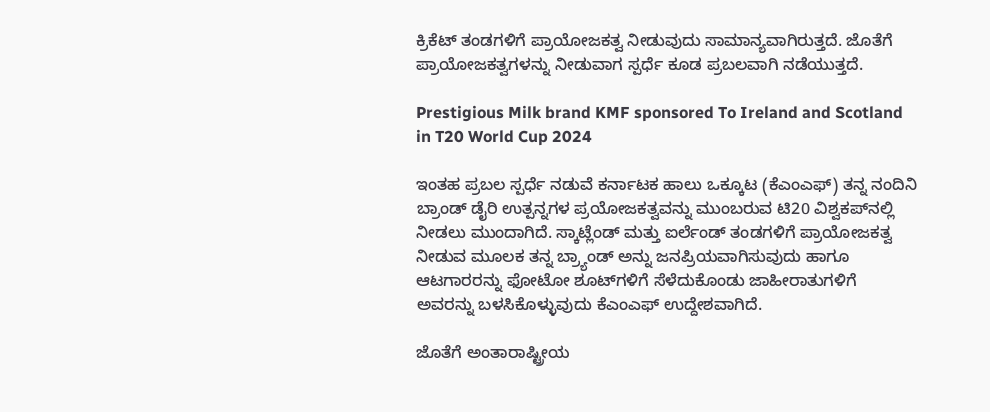ಕ್ರಿಕೆಟ್‌ ತಂಡಗಳಿಗೆ ಪ್ರಾಯೋಜಕತ್ವ ನೀಡುವುದು ಸಾಮಾನ್ಯವಾಗಿರುತ್ತದೆ. ಜೊತೆಗೆ ಪ್ರಾಯೋಜಕತ್ವಗಳನ್ನು ನೀಡುವಾಗ ಸ್ಪರ್ಧೆ ಕೂಡ ಪ್ರಬಲವಾಗಿ ನಡೆಯುತ್ತದೆ.

Prestigious Milk brand KMF sponsored To Ireland and Scotland in T20 World Cup 2024

ಇಂತಹ ಪ್ರಬಲ ಸ್ಪರ್ಧೆ ನಡುವೆ ಕರ್ನಾಟಕ ಹಾಲು ಒಕ್ಕೂಟ (ಕೆಎಂಎಫ್‌) ತನ್ನ ನಂದಿನಿ ಬ್ರಾಂಡ್ ಡೈರಿ ಉತ್ಪನ್ನಗಳ ಪ್ರಯೋಜಕತ್ವವನ್ನು ಮುಂಬರುವ ಟಿ20 ವಿಶ್ವಕಪ್‌ನಲ್ಲಿ ನೀಡಲು ಮುಂದಾಗಿದೆ. ಸ್ಕಾಟ್ಲೆಂಡ್ ಮತ್ತು ಐರ್ಲೆಂಡ್ ತಂಡಗಳಿಗೆ ಪ್ರಾಯೋಜಕತ್ವ ನೀಡುವ ಮೂಲಕ ತನ್ನ ಬ್ರ್ಯಾಂಡ್‌ ಅನ್ನು ಜನಪ್ರಿಯವಾಗಿಸುವುದು ಹಾಗೂ ಆಟಗಾರರನ್ನು ಫೋಟೋ ಶೂಟ್‌ಗಳಿಗೆ ಸೆಳೆದುಕೊಂಡು ಜಾಹೀರಾತುಗಳಿಗೆ ಅವರನ್ನು ಬಳಸಿಕೊಳ್ಳುವುದು ಕೆಎಂಎಫ್‌ ಉದ್ದೇಶವಾಗಿದೆ.

ಜೊತೆಗೆ ಅಂತಾರಾಷ್ಟ್ರೀಯ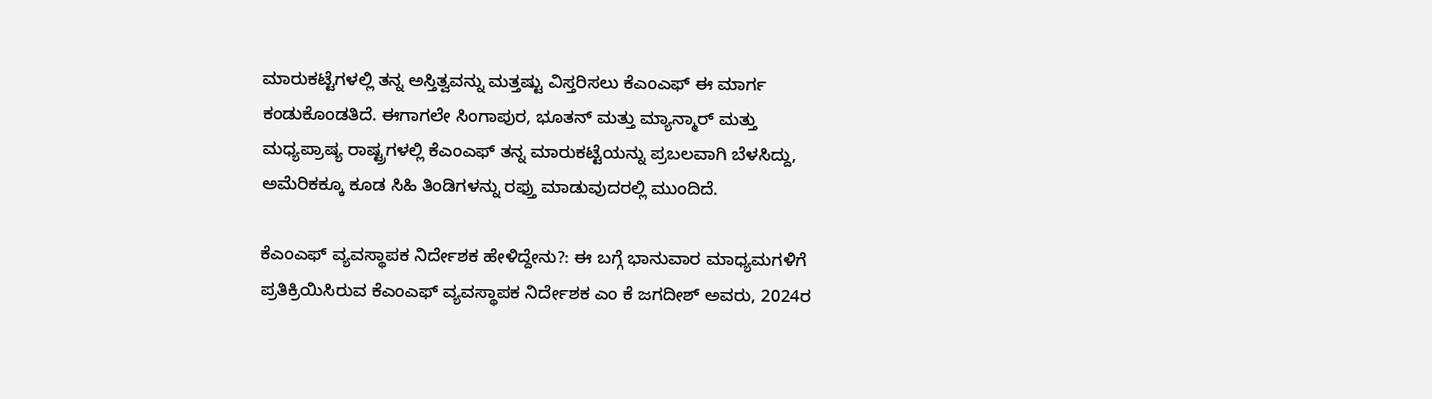ಮಾರುಕಟ್ಟೆಗಳಲ್ಲಿ ತನ್ನ ಅಸ್ತಿತ್ವವನ್ನು ಮತ್ತಷ್ಟು ವಿಸ್ತರಿಸಲು ಕೆಎಂಎಫ್‌ ಈ ಮಾರ್ಗ ಕಂಡುಕೊಂಡತಿದೆ. ಈಗಾಗಲೇ ಸಿಂಗಾಪುರ, ಭೂತನ್‌ ಮತ್ತು ಮ್ಯಾನ್ಮಾರ್‌ ಮತ್ತು ಮಧ್ಯಪ್ರಾಷ್ಯ ರಾಷ್ಟ್ರಗಳಲ್ಲಿ ಕೆಎಂಎಫ್ ತನ್ನ ಮಾರುಕಟ್ಟೆಯನ್ನು ಪ್ರಬಲವಾಗಿ ಬೆಳಸಿದ್ದು, ಅಮೆರಿಕಕ್ಕೂ ಕೂಡ ಸಿಹಿ ತಿಂಡಿಗಳನ್ನು ರಫ್ತು ಮಾಡುವುದರಲ್ಲಿ ಮುಂದಿದೆ.

ಕೆಎಂಎಫ್ ವ್ಯವಸ್ಥಾಪಕ ನಿರ್ದೇಶಕ ಹೇಳಿದ್ದೇನು?: ಈ ಬಗ್ಗೆ ಭಾನುವಾರ ಮಾಧ್ಯಮಗಳಿಗೆ ಪ್ರತಿಕ್ರಿಯಿಸಿರುವ ಕೆಎಂಎಫ್ ವ್ಯವಸ್ಥಾಪಕ ನಿರ್ದೇಶಕ ಎಂ ಕೆ ಜಗದೀಶ್ ಅವರು, 2024ರ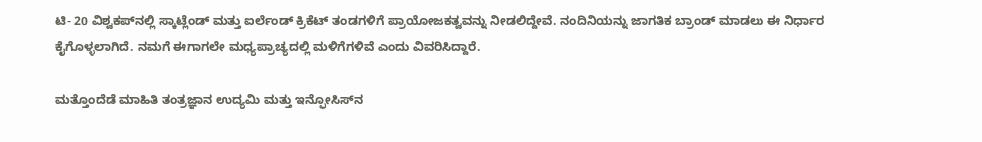ಟಿ- 20 ವಿಶ್ವಕಪ್‌ನಲ್ಲಿ ಸ್ಕಾಟ್ಲೆಂಡ್ ಮತ್ತು ಐರ್ಲೆಂಡ್ ಕ್ರಿಕೆಟ್ ತಂಡಗಳಿಗೆ ಪ್ರಾಯೋಜಕತ್ವವನ್ನು ನೀಡಲಿದ್ದೇವೆ. ನಂದಿನಿಯನ್ನು ಜಾಗತಿಕ ಬ್ರಾಂಡ್ ಮಾಡಲು ಈ ನಿರ್ಧಾರ ಕೈಗೊಳ್ಳಲಾಗಿದೆ. ನಮಗೆ ಈಗಾಗಲೇ ಮಧ್ಯಪ್ರಾಚ್ಯದಲ್ಲಿ ಮಳಿಗೆಗಳಿವೆ ಎಂದು ವಿವರಿಸಿದ್ದಾರೆ.

ಮತ್ತೊಂದೆಡೆ ಮಾಹಿತಿ ತಂತ್ರಜ್ಞಾನ ಉದ್ಯಮಿ ಮತ್ತು ಇನ್ಫೋಸಿಸ್‌ನ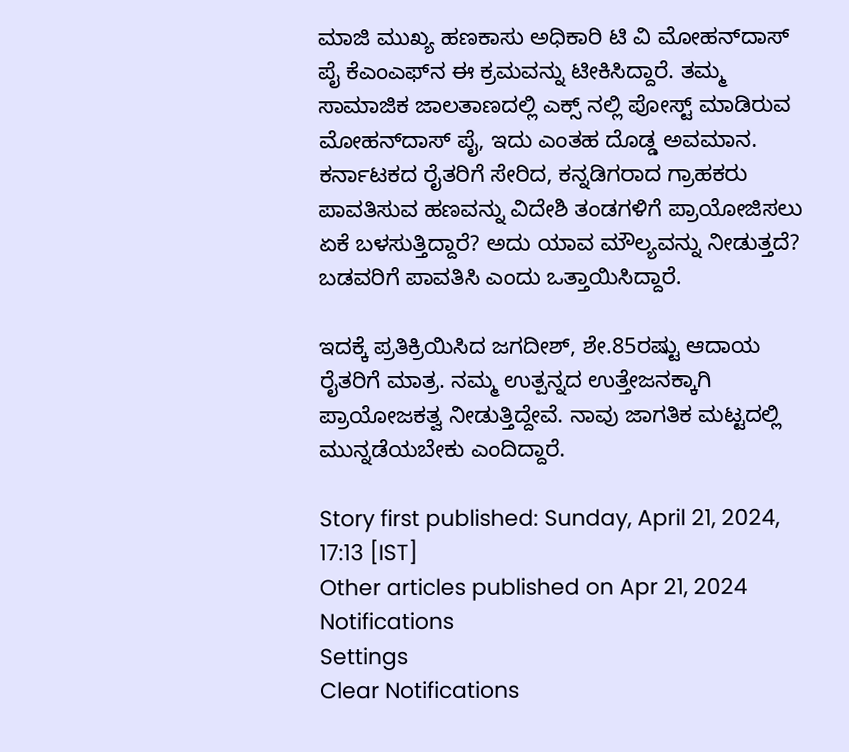ಮಾಜಿ ಮುಖ್ಯ ಹಣಕಾಸು ಅಧಿಕಾರಿ ಟಿ ವಿ ಮೋಹನ್‌ದಾಸ್ ಪೈ ಕೆಎಂಎಫ್‌ನ ಈ ಕ್ರಮವನ್ನು ಟೀಕಿಸಿದ್ದಾರೆ. ತಮ್ಮ ಸಾಮಾಜಿಕ ಜಾಲತಾಣದಲ್ಲಿ ಎಕ್ಸ್‌ ನಲ್ಲಿ ಪೋಸ್ಟ್‌ ಮಾಡಿರುವ ಮೋಹನ್‌ದಾಸ್‌ ಪೈ, ಇದು ಎಂತಹ ದೊಡ್ಡ ಅವಮಾನ. ಕರ್ನಾಟಕದ ರೈತರಿಗೆ ಸೇರಿದ, ಕನ್ನಡಿಗರಾದ ಗ್ರಾಹಕರು ಪಾವತಿಸುವ ಹಣವನ್ನು ವಿದೇಶಿ ತಂಡಗಳಿಗೆ ಪ್ರಾಯೋಜಿಸಲು ಏಕೆ ಬಳಸುತ್ತಿದ್ದಾರೆ? ಅದು ಯಾವ ಮೌಲ್ಯವನ್ನು ನೀಡುತ್ತದೆ? ಬಡವರಿಗೆ ಪಾವತಿಸಿ ಎಂದು ಒತ್ತಾಯಿಸಿದ್ದಾರೆ.

ಇದಕ್ಕೆ ಪ್ರತಿಕ್ರಿಯಿಸಿದ ಜಗದೀಶ್, ಶೇ.85ರಷ್ಟು ಆದಾಯ ರೈತರಿಗೆ ಮಾತ್ರ. ನಮ್ಮ ಉತ್ಪನ್ನದ ಉತ್ತೇಜನಕ್ಕಾಗಿ ಪ್ರಾಯೋಜಕತ್ವ ನೀಡುತ್ತಿದ್ದೇವೆ. ನಾವು ಜಾಗತಿಕ ಮಟ್ಟದಲ್ಲಿ ಮುನ್ನಡೆಯಬೇಕು ಎಂದಿದ್ದಾರೆ.

Story first published: Sunday, April 21, 2024, 17:13 [IST]
Other articles published on Apr 21, 2024
Notifications
Settings
Clear Notifications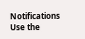Notifications
Use the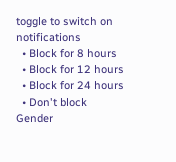toggle to switch on notifications
  • Block for 8 hours
  • Block for 12 hours
  • Block for 24 hours
  • Don't block
Gender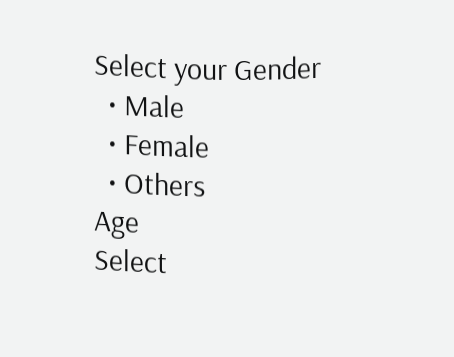Select your Gender
  • Male
  • Female
  • Others
Age
Select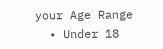your Age Range
  • Under 18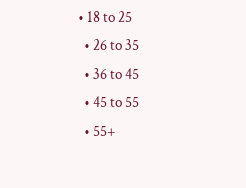• 18 to 25
  • 26 to 35
  • 36 to 45
  • 45 to 55
  • 55+